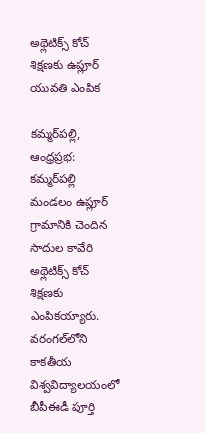అథ్లెటిక్స్‌ కోచ్‌ శిక్షణకు ఉప్లూర్‌ యువతి ఎంపిక

కమ్మర్‌పల్లి, ఆంధ్రప్రభ: కమ్మర్‌పల్లి మండలం ఉప్లూర్‌ గ్రామానికి చెందిన సాదుల కావేరి అథ్లెటిక్స్‌ కోచ్‌ శిక్షణకు ఎంపికయ్యారు. వరంగల్‌లోని కాకతీయ విశ్వవిద్యాలయంలో బీపీఈడీ పూర్తి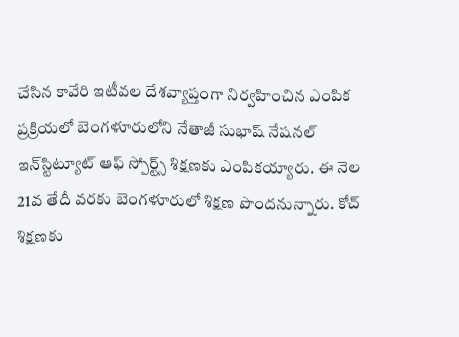చేసిన కావేరి ఇటీవల దేశవ్యాప్తంగా నిర్వహించిన ఎంపిక ప్రక్రియలో బెంగళూరులోని నేతాజీ సుభాష్‌ నేషనల్‌ ఇన్‌స్టిట్యూట్‌ ఆఫ్‌ స్పోర్ట్స్‌ శిక్షణకు ఎంపికయ్యారు. ఈ నెల 21వ తేదీ వరకు బెంగళూరులో శిక్షణ పొందనున్నారు. కోచ్‌ శిక్షణకు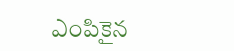ఎంపికైన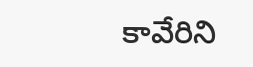కావేరిని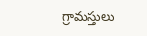గ్రామస్తులు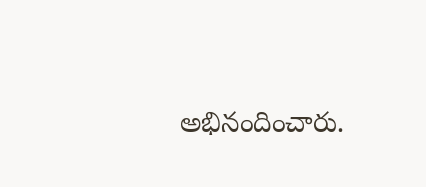అభినందించారు.